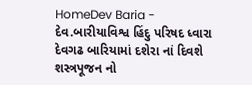HomeDev Baria - દેવ.બારીયાવિશ્વ હિંદુ પરિષદ ધ્વારા દેવગઢ બારિયામાં દશેરા નાં દિવશે શસ્ત્રપૂજન નો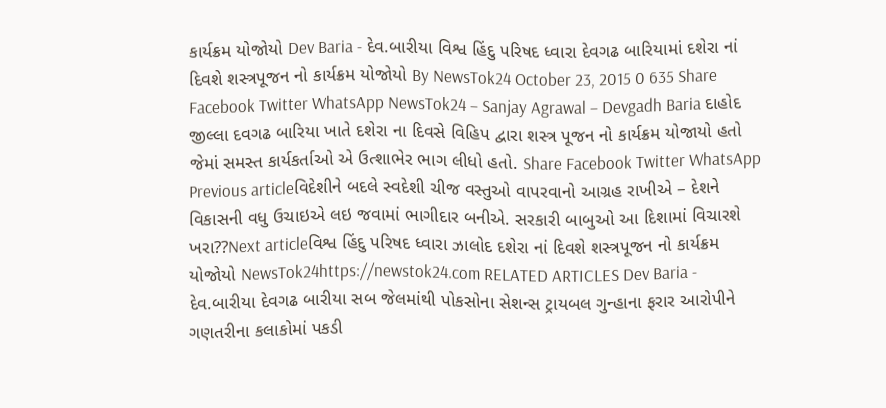કાર્યક્રમ યોજોયો Dev Baria - દેવ.બારીયા વિશ્વ હિંદુ પરિષદ ધ્વારા દેવગઢ બારિયામાં દશેરા નાં દિવશે શસ્ત્રપૂજન નો કાર્યક્રમ યોજોયો By NewsTok24 October 23, 2015 0 635 Share Facebook Twitter WhatsApp NewsTok24 – Sanjay Agrawal – Devgadh Baria દાહોદ જીલ્લા દવગઢ બારિયા ખાતે દશેરા ના દિવસે વિહિપ દ્વારા શસ્ત્ર પૂજન નો કાર્યક્રમ યોજાયો હતો જેમાં સમસ્ત કાર્યકર્તાઓ એ ઉત્શાભેર ભાગ લીધો હતો. Share Facebook Twitter WhatsApp Previous articleવિદેશીને બદલે સ્વદેશી ચીજ વસ્તુઓ વાપરવાનો આગ્રહ રાખીએ – દેશને વિકાસની વધુ ઉચાઇએ લઇ જવામાં ભાગીદાર બનીએ. સરકારી બાબુઓ આ દિશામાં વિચારશે ખરા??Next articleવિશ્વ હિંદુ પરિષદ ધ્વારા ઝાલોદ દશેરા નાં દિવશે શસ્ત્રપૂજન નો કાર્યક્રમ યોજોયો NewsTok24https://newstok24.com RELATED ARTICLES Dev Baria - દેવ.બારીયા દેવગઢ બારીયા સબ જેલમાંથી પોકસોના સેશન્સ ટ્રાયબલ ગુન્હાના ફરાર આરોપીને ગણતરીના કલાકોમાં પકડી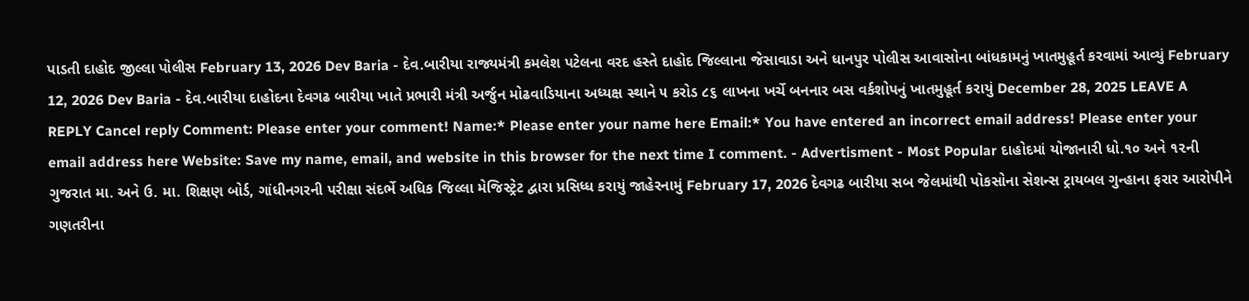પાડતી દાહોદ જીલ્લા પોલીસ February 13, 2026 Dev Baria - દેવ.બારીયા રાજ્યમંત્રી કમલેશ પટેલના વરદ હસ્તે દાહોદ જિલ્લાના જેસાવાડા અને ધાનપુર પોલીસ આવાસોના બાંધકામનું ખાતમુહૂર્ત કરવામાં આવ્યું February 12, 2026 Dev Baria - દેવ.બારીયા દાહોદના દેવગઢ બારીયા ખાતે પ્રભારી મંત્રી અર્જુન મોઢવાડિયાના અધ્યક્ષ સ્થાને ૫ કરોડ ૮૬ લાખના ખર્ચે બનનાર બસ વર્કશોપનું ખાતમુહૂર્ત કરાયું December 28, 2025 LEAVE A REPLY Cancel reply Comment: Please enter your comment! Name:* Please enter your name here Email:* You have entered an incorrect email address! Please enter your email address here Website: Save my name, email, and website in this browser for the next time I comment. - Advertisment - Most Popular દાહોદમાં યોજાનારી ધો.૧૦ અને ૧૨ની ગુજરાત મા. અને ઉ. મા. શિક્ષણ બોર્ડ, ગાંધીનગરની પરીક્ષા સંદર્ભે અધિક જિલ્લા મેજિસ્ટ્રેટ દ્વારા પ્રસિધ્ધ કરાયું જાહેરનામું February 17, 2026 દેવગઢ બારીયા સબ જેલમાંથી પોકસોના સેશન્સ ટ્રાયબલ ગુન્હાના ફરાર આરોપીને ગણતરીના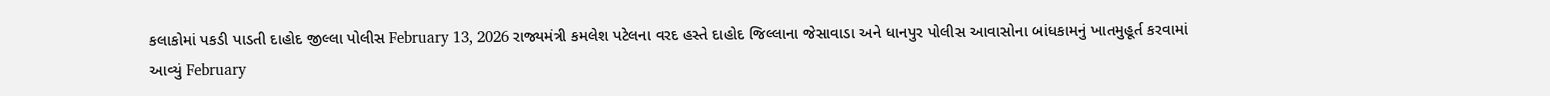કલાકોમાં પકડી પાડતી દાહોદ જીલ્લા પોલીસ February 13, 2026 રાજ્યમંત્રી કમલેશ પટેલના વરદ હસ્તે દાહોદ જિલ્લાના જેસાવાડા અને ધાનપુર પોલીસ આવાસોના બાંધકામનું ખાતમુહૂર્ત કરવામાં આવ્યું February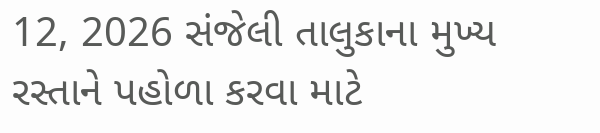12, 2026 સંજેલી તાલુકાના મુખ્ય રસ્તાને પહોળા કરવા માટે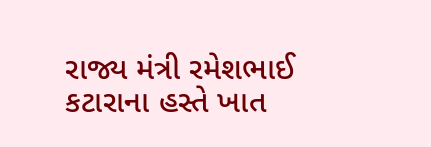રાજ્ય મંત્રી રમેશભાઈ કટારાના હસ્તે ખાત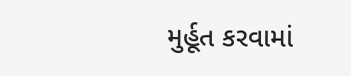મુર્હૂત કરવામાં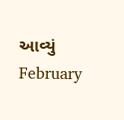આવ્યું February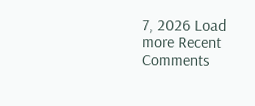7, 2026 Load more Recent Comments